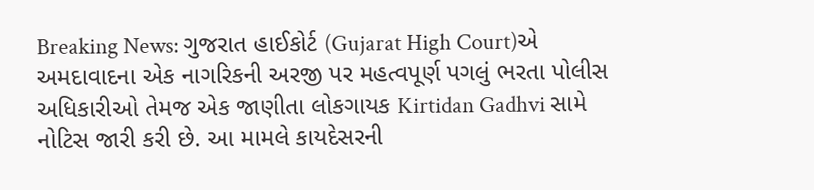Breaking News: ગુજરાત હાઈકોર્ટ (Gujarat High Court)એ અમદાવાદના એક નાગરિકની અરજી પર મહત્વપૂર્ણ પગલું ભરતા પોલીસ અધિકારીઓ તેમજ એક જાણીતા લોકગાયક Kirtidan Gadhvi સામે નોટિસ જારી કરી છે. આ મામલે કાયદેસરની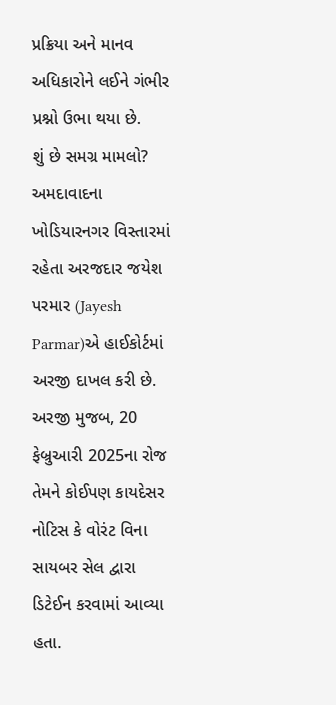પ્રક્રિયા અને માનવ અધિકારોને લઈને ગંભીર પ્રશ્નો ઉભા થયા છે.
શું છે સમગ્ર મામલો?
અમદાવાદના ખોડિયારનગર વિસ્તારમાં રહેતા અરજદાર જયેશ પરમાર (Jayesh Parmar)એ હાઈકોર્ટમાં અરજી દાખલ કરી છે. અરજી મુજબ, 20 ફેબ્રુઆરી 2025ના રોજ તેમને કોઈપણ કાયદેસર નોટિસ કે વોરંટ વિના સાયબર સેલ દ્વારા ડિટેઈન કરવામાં આવ્યા હતા.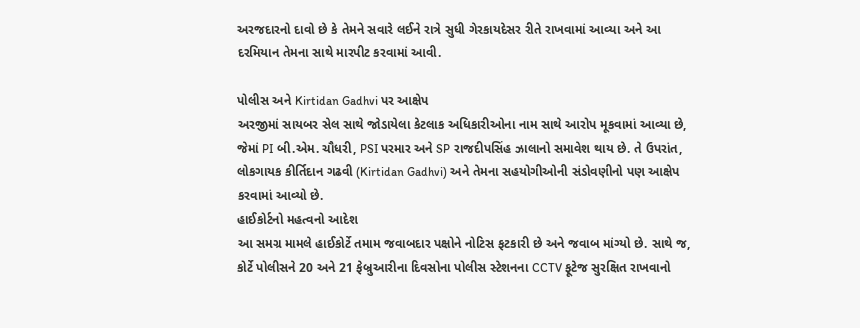અરજદારનો દાવો છે કે તેમને સવારે લઈને રાત્રે સુધી ગેરકાયદેસર રીતે રાખવામાં આવ્યા અને આ દરમિયાન તેમના સાથે મારપીટ કરવામાં આવી.

પોલીસ અને Kirtidan Gadhvi પર આક્ષેપ
અરજીમાં સાયબર સેલ સાથે જોડાયેલા કેટલાક અધિકારીઓના નામ સાથે આરોપ મૂકવામાં આવ્યા છે, જેમાં PI બી.એમ. ચૌધરી, PSI પરમાર અને SP રાજદીપસિંહ ઝાલાનો સમાવેશ થાય છે. તે ઉપરાંત, લોકગાયક કીર્તિદાન ગઢવી (Kirtidan Gadhvi) અને તેમના સહયોગીઓની સંડોવણીનો પણ આક્ષેપ કરવામાં આવ્યો છે.
હાઈકોર્ટનો મહત્વનો આદેશ
આ સમગ્ર મામલે હાઈકોર્ટે તમામ જવાબદાર પક્ષોને નોટિસ ફટકારી છે અને જવાબ માંગ્યો છે. સાથે જ, કોર્ટે પોલીસને 20 અને 21 ફેબ્રુઆરીના દિવસોના પોલીસ સ્ટેશનના CCTV ફૂટેજ સુરક્ષિત રાખવાનો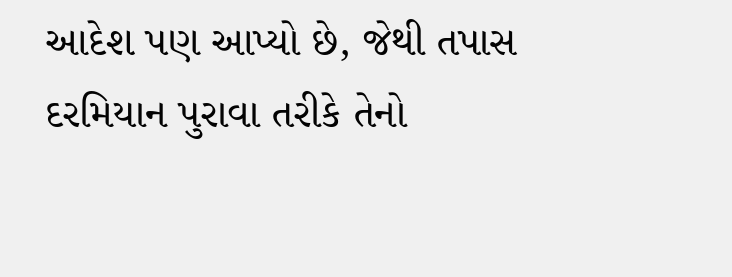આદેશ પણ આપ્યો છે, જેથી તપાસ દરમિયાન પુરાવા તરીકે તેનો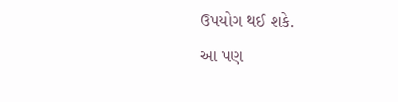ઉપયોગ થઈ શકે.
આ પણ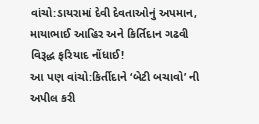વાંચો:ડાયરામાં દેવી દેવતાઓનું અપમાન, માયાભાઈ આહિર અને કિર્તિદાન ગઢવી વિરૂદ્ધ ફરિયાદ નોંધાઈ!
આ પણ વાંચો:કિર્તીદાને ‘બેટી બચાવો’ ની અપીલ કરી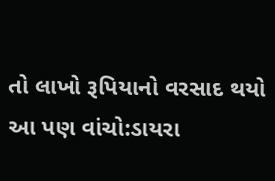તો લાખો રૂપિયાનો વરસાદ થયો
આ પણ વાંચો:ડાયરા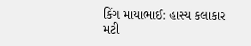કિંગ માયાભાઈ: હાસ્ય કલાકાર મટી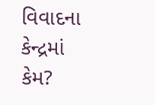વિવાદના કેન્દ્રમાં કેમ?